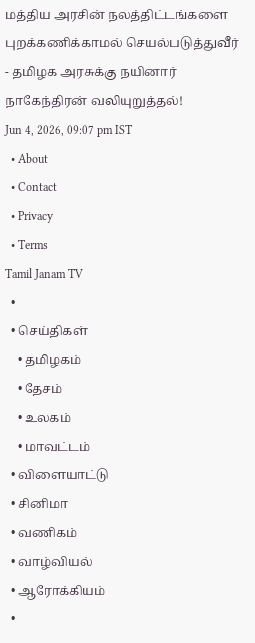மத்திய அரசின் நலத்திட்டங்களை புறக்கணிக்காமல் செயல்படுத்துவீர் - தமிழக அரசுக்கு நயினார் நாகேந்திரன் வலியுறுத்தல்!
Jun 4, 2026, 09:07 pm IST
  • About
  • Contact
  • Privacy
  • Terms
Tamil Janam TV
  •
  • செய்திகள்
    • தமிழகம்
    • தேசம்
    • உலகம்
    • மாவட்டம்
  • விளையாட்டு
  • சினிமா
  • வணிகம்
  • வாழ்வியல்
  • ஆரோக்கியம்
  •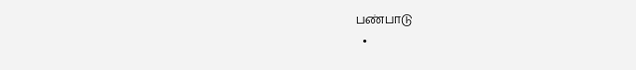பண்பாடு
  •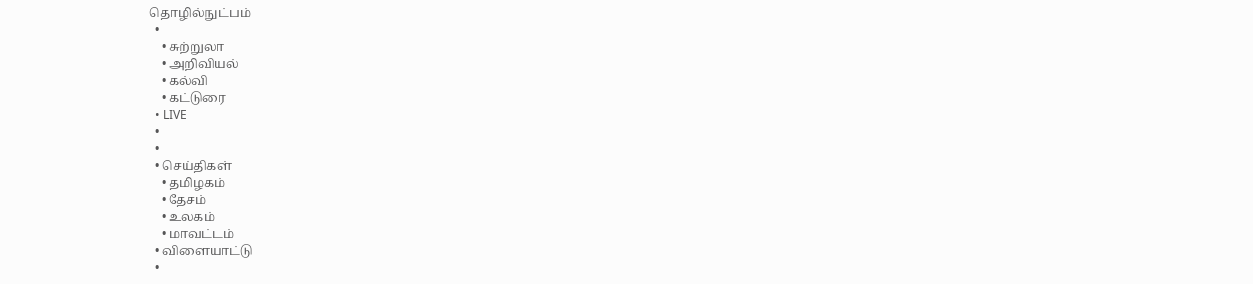தொழில்நுட்பம்
  •
    • சுற்றுலா
    • அறிவியல்
    • கல்வி
    • கட்டுரை
  • LIVE
  •
  •
  • செய்திகள்
    • தமிழகம்
    • தேசம்
    • உலகம்
    • மாவட்டம்
  • விளையாட்டு
  •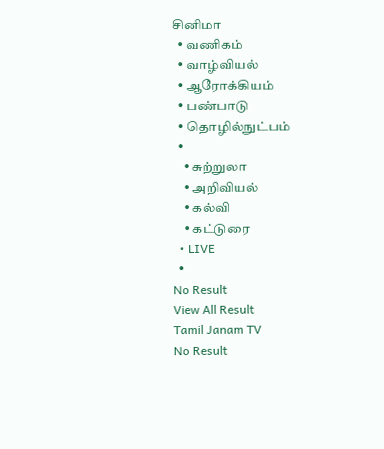சினிமா
  • வணிகம்
  • வாழ்வியல்
  • ஆரோக்கியம்
  • பண்பாடு
  • தொழில்நுட்பம்
  •
    • சுற்றுலா
    • அறிவியல்
    • கல்வி
    • கட்டுரை
  • LIVE
  •
No Result
View All Result
Tamil Janam TV
No Result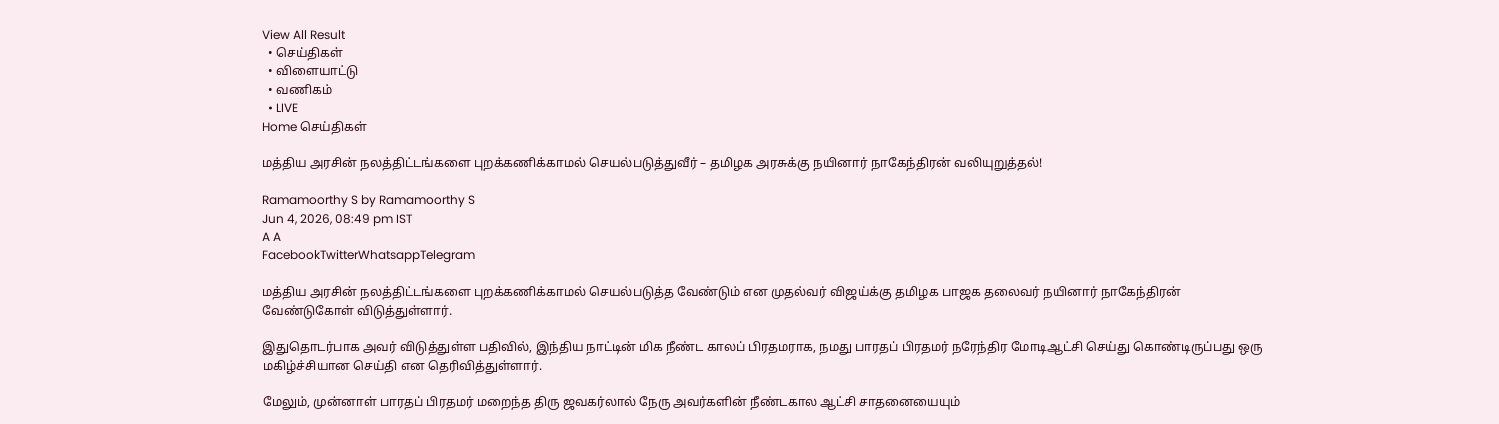View All Result
  • செய்திகள்
  • விளையாட்டு
  • வணிகம்
  • LIVE
Home செய்திகள்

மத்திய அரசின் நலத்திட்டங்களை புறக்கணிக்காமல் செயல்படுத்துவீர் – தமிழக அரசுக்கு நயினார் நாகேந்திரன் வலியுறுத்தல்!

Ramamoorthy S by Ramamoorthy S
Jun 4, 2026, 08:49 pm IST
A A
FacebookTwitterWhatsappTelegram

மத்திய அரசின் நலத்திட்டங்களை புறக்கணிக்காமல் செயல்படுத்த வேண்டும் என முதல்வர் விஜய்க்கு தமிழக பாஜக தலைவர் நயினார் நாகேந்திரன் வேண்டுகோள் விடுத்துள்ளார்.

இதுதொடர்பாக அவர் விடுத்துள்ள பதிவில், இந்திய நாட்டின் மிக நீண்ட காலப் பிரதமராக, நமது பாரதப் பிரதமர் நரேந்திர மோடிஆட்சி செய்து கொண்டிருப்பது ஒரு மகிழ்ச்சியான செய்தி என தெரிவித்துள்ளார்.

மேலும், முன்னாள் பாரதப் பிரதமர் மறைந்த திரு ஜவகர்லால் நேரு அவர்களின் நீண்டகால ஆட்சி சாதனையையும்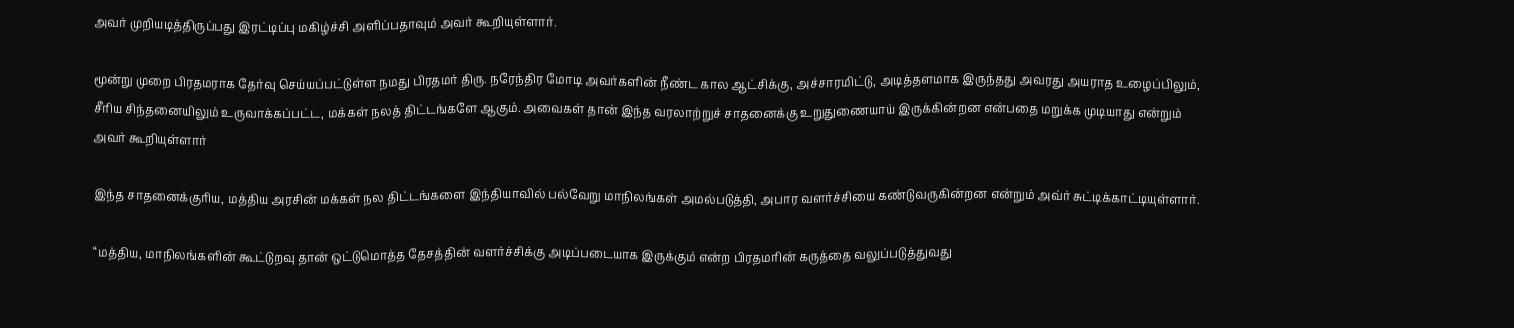அவர் முறியடித்திருப்பது இரட்டிப்பு மகிழ்ச்சி அளிப்பதாவும் அவர் கூறியுள்ளார்.

மூன்று முறை பிரதமராக தேர்வு செய்யப்பட்டுள்ள நமது பிரதமர் திரு. நரேந்திர மோடி அவர்களின் நீண்ட கால ஆட்சிக்கு, அச்சாரமிட்டு, அடித்தளமாக இருந்தது அவரது அயராத உழைப்பிலும், சீரிய சிந்தனையிலும் உருவாக்கப்பட்ட, மக்கள் நலத் திட்டங்களே ஆகும். அவைகள் தான் இந்த வரலாற்றுச் சாதனைக்கு உறுதுணையாய் இருக்கின்றன என்பதை மறுக்க முடியாது என்றும் அவர் கூறியுள்ளார்

இந்த சாதனைக்குரிய, மத்திய அரசின் மக்கள் நல திட்டங்களை இந்தியாவில் பல்வேறு மாநிலங்கள் அமல்படுத்தி, அபார வளர்ச்சியை கண்டுவருகின்றன என்றும் அவ்ர் சுட்டிக்காட்டியுள்ளார்.

“மத்திய, மாநிலங்களின் கூட்டுறவு தான் ஒட்டுமொத்த தேசத்தின் வளர்ச்சிக்கு அடிப்படையாக இருக்கும் என்ற பிரதமரின் கருத்தை வலுப்படுத்துவது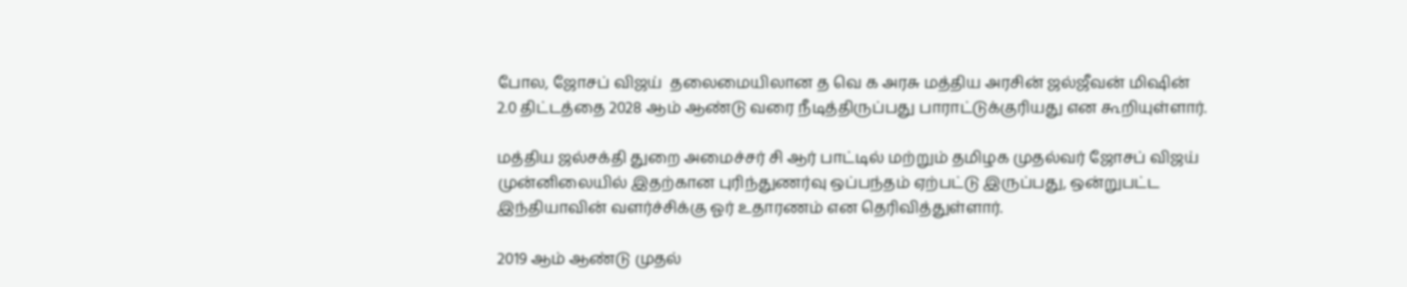போல, ஜோசப் விஜய்  தலைமையிலான த வெ க அரசு மத்திய அரசின் ஜல்ஜீவன் மிஷின் 2.0 திட்டத்தை 2028 ஆம் ஆண்டு வரை நீடித்திருப்பது பாராட்டுக்குரியது என கூறியுள்ளார்.

மத்திய ஜல்சக்தி துறை அமைச்சர் சி ஆர் பாட்டில் மற்றும் தமிழக முதல்வர் ஜோசப் விஜய்  முன்னிலையில் இதற்கான புரிந்துணர்வு ஒப்பந்தம் ஏற்பட்டு இருப்பது, ஒன்றுபட்ட இந்தியாவின் வளர்ச்சிக்கு ஓர் உதாரணம் என தெரிவித்துள்ளார்.

2019 ஆம் ஆண்டு முதல்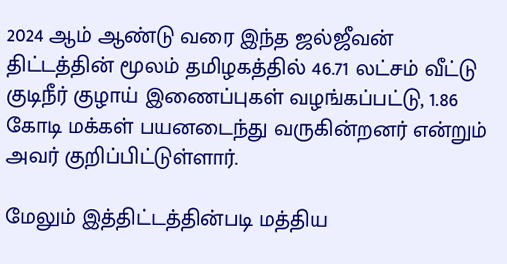2024 ஆம் ஆண்டு வரை இந்த ஜல்ஜீவன் திட்டத்தின் மூலம் தமிழகத்தில் 46.71 லட்சம் வீட்டு குடிநீர் குழாய் இணைப்புகள் வழங்கப்பட்டு, 1.86 கோடி மக்கள் பயனடைந்து வருகின்றனர் என்றும் அவர் குறிப்பிட்டுள்ளார்.

மேலும் இத்திட்டத்தின்படி மத்திய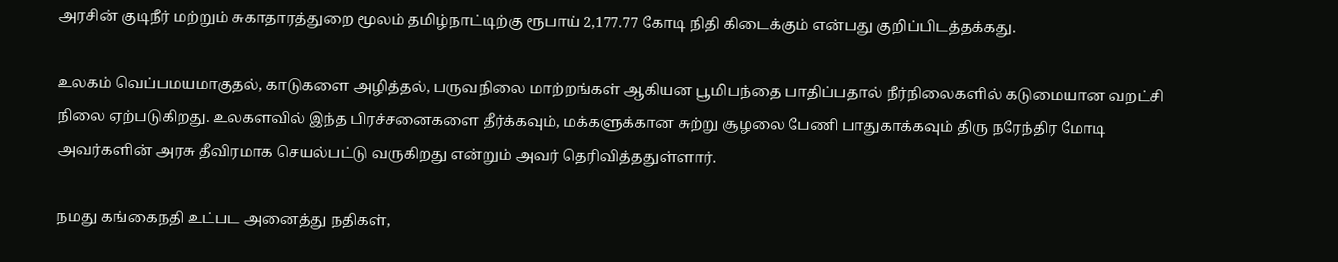அரசின் குடிநீர் மற்றும் சுகாதாரத்துறை மூலம் தமிழ்நாட்டிற்கு ரூபாய் 2,177.77 கோடி நிதி கிடைக்கும் என்பது குறிப்பிடத்தக்கது.

உலகம் வெப்பமயமாகுதல், காடுகளை அழித்தல், பருவநிலை மாற்றங்கள் ஆகியன பூமிபந்தை பாதிப்பதால் நீர்நிலைகளில் கடுமையான வறட்சி நிலை ஏற்படுகிறது. உலகளவில் இந்த பிரச்சனைகளை தீர்க்கவும், மக்களுக்கான சுற்று சூழலை பேணி பாதுகாக்கவும் திரு நரேந்திர மோடி அவர்களின் அரசு தீவிரமாக செயல்பட்டு வருகிறது என்றும் அவர் தெரிவித்ததுள்ளார்.

நமது கங்கைநதி உட்பட அனைத்து நதிகள்,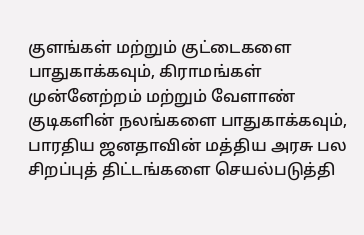குளங்கள் மற்றும் குட்டைகளை பாதுகாக்கவும், கிராமங்கள் முன்னேற்றம் மற்றும் வேளாண் குடிகளின் நலங்களை பாதுகாக்கவும், பாரதிய ஜனதாவின் மத்திய அரசு பல சிறப்புத் திட்டங்களை செயல்படுத்தி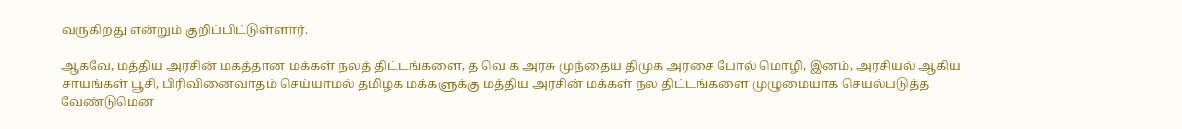வருகிறது என்றும் குறிப்பிட்டுள்ளார்.

ஆகவே, மத்திய அரசின் மகத்தான மக்கள் நலத் திட்டங்களை, த வெ க அரசு முந்தைய திமுக அரசை போல் மொழி, இனம், அரசியல் ஆகிய சாயங்கள் பூசி, பிரிவினைவாதம் செய்யாமல் தமிழக மக்களுக்கு மத்திய அரசின் மக்கள் நல திட்டங்களை முழுமையாக செயல்படுத்த வேண்டுமென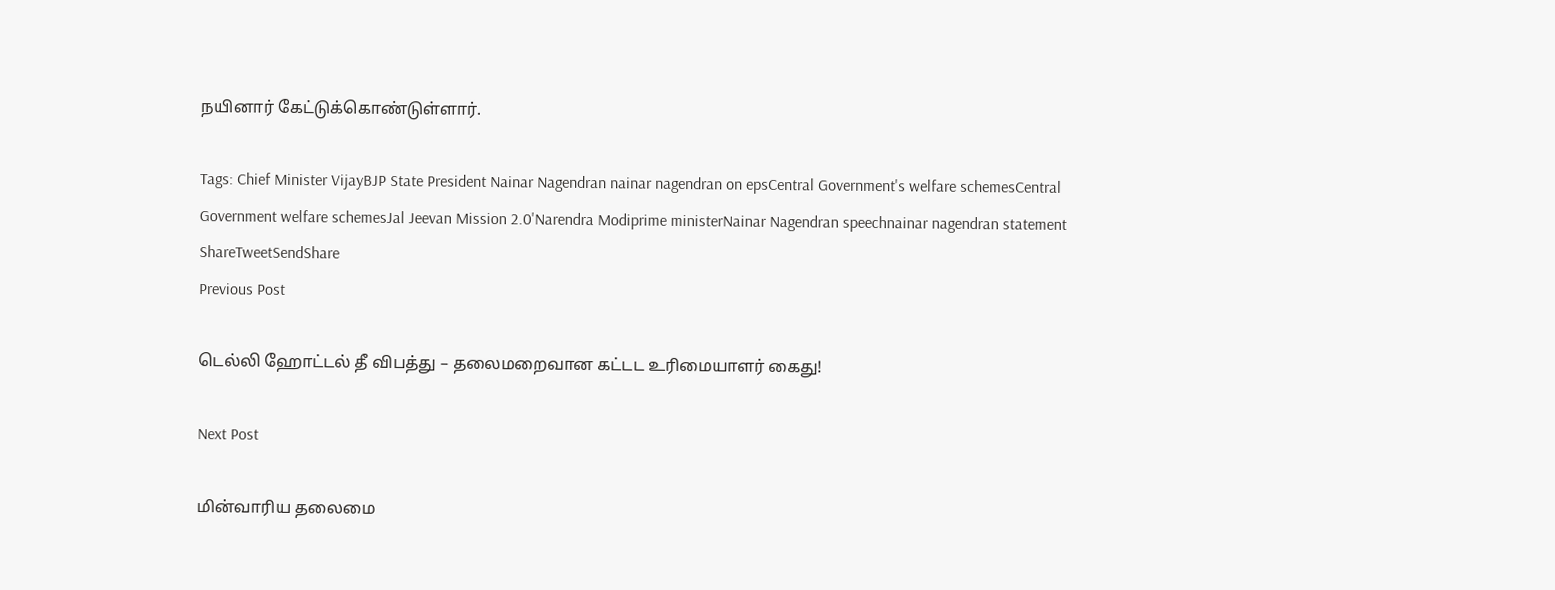நயினார் கேட்டுக்கொண்டுள்ளார்.

Tags: Chief Minister VijayBJP State President Nainar Nagendran nainar nagendran on epsCentral Government's welfare schemesCentral Government welfare schemesJal Jeevan Mission 2.0'Narendra Modiprime ministerNainar Nagendran speechnainar nagendran statement
ShareTweetSendShare
Previous Post

டெல்லி ஹோட்டல் தீ விபத்து – தலைமறைவான கட்டட உரிமையாளர் கைது!

Next Post

மின்வாரிய தலைமை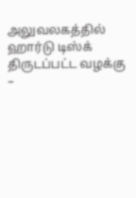அலுவலகத்தில் ஹார்டு டிஸ்க் திருடப்பட்ட வழக்கு –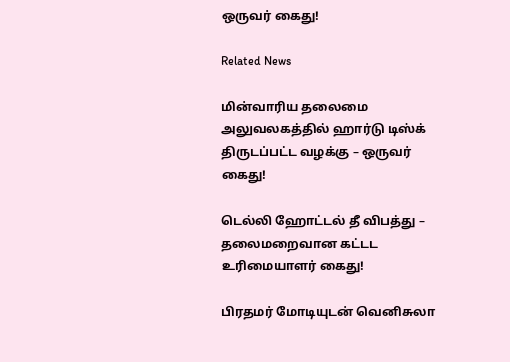ஒருவர் கைது!

Related News

மின்வாரிய தலைமை அலுவலகத்தில் ஹார்டு டிஸ்க் திருடப்பட்ட வழக்கு – ஒருவர் கைது!

டெல்லி ஹோட்டல் தீ விபத்து – தலைமறைவான கட்டட உரிமையாளர் கைது!

பிரதமர் மோடியுடன் வெனிசுலா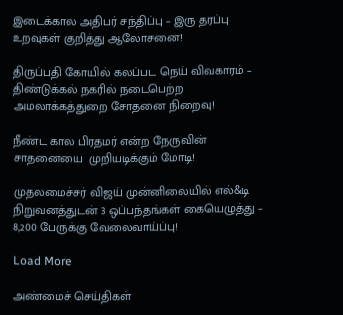இடைக்கால அதிபர் சந்திப்பு – இரு தரப்பு உறவுகள் குறித்து ஆலோசனை!

திருப்பதி கோயில் கலப்பட நெய் விவகாரம் – திண்டுக்கல் நகரில் நடைபெற்ற அமலாக்கத்துறை சோதனை நிறைவு!

நீண்ட கால பிரதமர் என்ற நேருவின் சாதனையை  முறியடிக்கும் மோடி!

முதலமைச்சர் விஜய் முன்னிலையில் எல்&டி நிறுவனத்துடன் 3 ஒப்பந்தங்கள் கையெழுத்து – 8,200 பேருக்கு வேலைவாய்ப்பு!

Load More

அண்மைச் செய்திகள்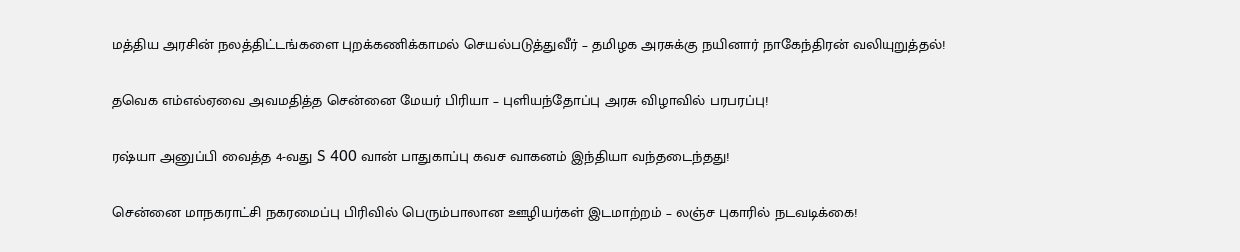மத்திய அரசின் நலத்திட்டங்களை புறக்கணிக்காமல் செயல்படுத்துவீர் – தமிழக அரசுக்கு நயினார் நாகேந்திரன் வலியுறுத்தல்!

தவெக எம்எல்ஏவை அவமதித்த சென்னை மேயர் பிரியா – புளியந்தோப்பு அரசு விழாவில் பரபரப்பு!

ரஷ்யா அனுப்பி வைத்த 4-வது S 400 வான் பாதுகாப்பு கவச வாகனம் இந்தியா வந்தடைந்தது!

சென்னை மாநகராட்சி நகரமைப்பு பிரிவில் பெரும்பாலான ஊழியர்கள் இடமாற்றம் – லஞ்ச புகாரில் நடவடிக்கை!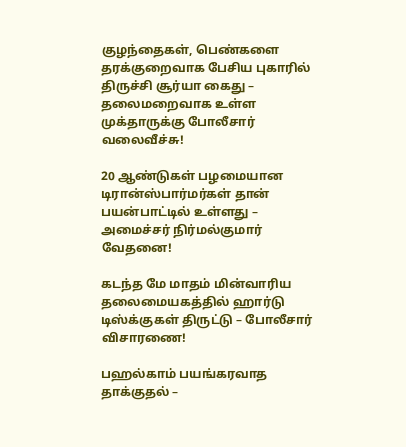குழந்தைகள், பெண்களை தரக்குறைவாக பேசிய புகாரில் திருச்சி சூர்யா கைது – தலைமறைவாக உள்ள முக்தாருக்கு போலீசார் வலைவீச்சு!

20 ஆண்டுகள் பழமையான டிரான்ஸ்பார்மர்கள் தான் பயன்பாட்டில் உள்ளது – அமைச்சர் நிர்மல்குமார் வேதனை!

கடந்த மே மாதம் மின்வாரிய தலைமையகத்தில் ஹார்டு டிஸ்க்குகள் திருட்டு – போலீசார் விசாரணை!

பஹல்காம் பயங்கரவாத தாக்குதல் –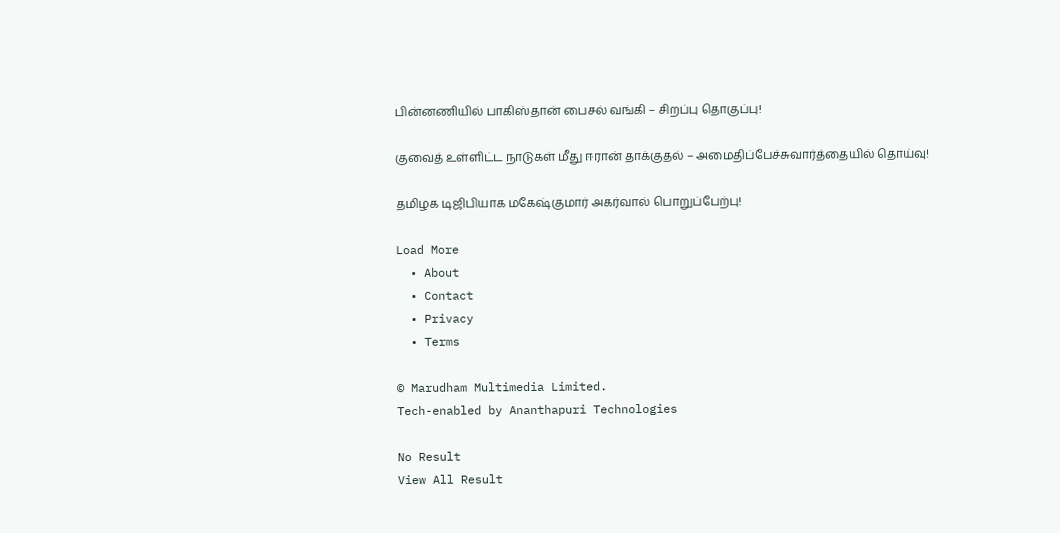பின்னணியில் பாகிஸ்தான் பைசல் வங்கி – சிறப்பு தொகுப்பு!

குவைத் உள்ளிட்ட நாடுகள் மீது ஈரான் தாக்குதல் – அமைதிப்பேச்சுவார்த்தையில் தொய்வு!

தமிழக டிஜிபியாக மகேஷ்குமார் அகர்வால் பொறுப்பேற்பு!

Load More
  • About
  • Contact
  • Privacy
  • Terms

© Marudham Multimedia Limited.
Tech-enabled by Ananthapuri Technologies

No Result
View All Result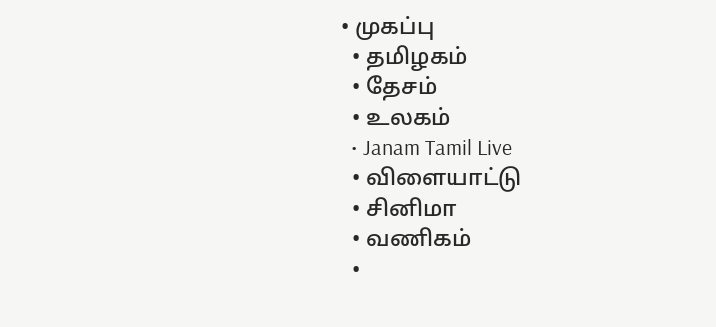• முகப்பு
  • தமிழகம்
  • தேசம்
  • உலகம்
  • Janam Tamil Live
  • விளையாட்டு
  • சினிமா
  • வணிகம்
  •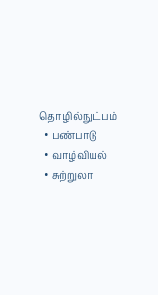தொழில்நுட்பம்
  • பண்பாடு
  • வாழ்வியல்
  • சுற்றுலா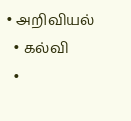• அறிவியல்
  • கல்வி
  •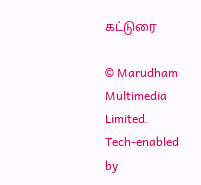கட்டுரை

© Marudham Multimedia Limited.
Tech-enabled by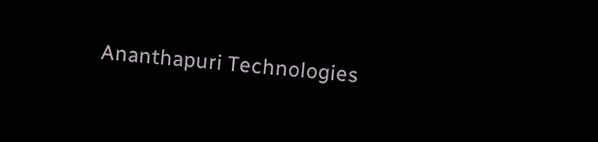Ananthapuri Technologies